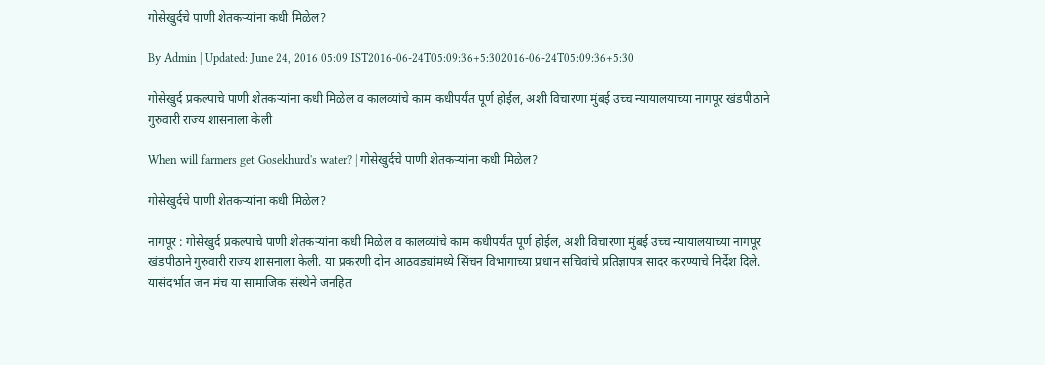गोसेखुर्दचे पाणी शेतकऱ्यांना कधी मिळेल?

By Admin | Updated: June 24, 2016 05:09 IST2016-06-24T05:09:36+5:302016-06-24T05:09:36+5:30

गोसेखुर्द प्रकल्पाचे पाणी शेतकऱ्यांना कधी मिळेल व कालव्यांचे काम कधीपर्यंत पूर्ण होईल, अशी विचारणा मुंबई उच्च न्यायालयाच्या नागपूर खंडपीठाने गुरुवारी राज्य शासनाला केली

When will farmers get Gosekhurd's water? | गोसेखुर्दचे पाणी शेतकऱ्यांना कधी मिळेल?

गोसेखुर्दचे पाणी शेतकऱ्यांना कधी मिळेल?

नागपूर : गोसेखुर्द प्रकल्पाचे पाणी शेतकऱ्यांना कधी मिळेल व कालव्यांचे काम कधीपर्यंत पूर्ण होईल, अशी विचारणा मुंबई उच्च न्यायालयाच्या नागपूर खंडपीठाने गुरुवारी राज्य शासनाला केली. या प्रकरणी दोन आठवड्यांमध्ये सिंचन विभागाच्या प्रधान सचिवांचे प्रतिज्ञापत्र सादर करण्याचे निर्देश दिले.
यासंदर्भात जन मंच या सामाजिक संस्थेने जनहित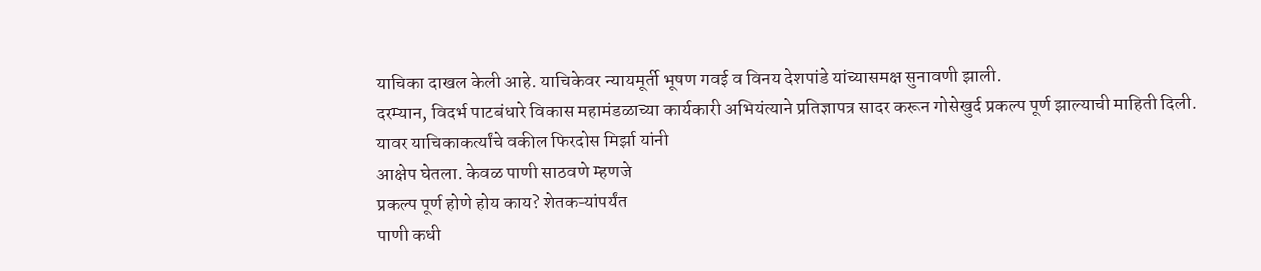याचिका दाखल केली आहे. याचिकेवर न्यायमूर्ती भूषण गवई व विनय देशपांडे यांच्यासमक्ष सुनावणी झाली.
दरम्यान, विदर्भ पाटबंधारे विकास महामंडळाच्या कार्यकारी अभियंत्याने प्रतिज्ञापत्र सादर करून गोसेखुर्द प्रकल्प पूर्ण झाल्याची माहिती दिली. यावर याचिकाकर्त्यांचे वकील फिरदोस मिर्झा यांनी
आक्षेप घेतला. केवळ पाणी साठवणे म्हणजे
प्रकल्प पूर्ण होणे होय काय? शेतकऱ्यांपर्यंत
पाणी कधी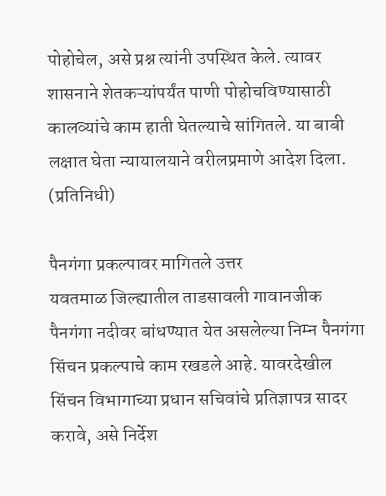पोहोचेल, असे प्रश्न त्यांनी उपस्थित केले. त्यावर शासनाने शेतकऱ्यांपर्यंत पाणी पोहोचविण्यासाठी कालव्यांचे काम हाती घेतल्याचे सांगितले. या बाबी लक्षात घेता न्यायालयाने वरीलप्रमाणे आदेश दिला. (प्रतिनिधी)

पैनगंगा प्रकल्पावर मागितले उत्तर
यवतमाळ जिल्ह्यातील ताडसावली गावानजीक पैनगंगा नदीवर बांधण्यात येत असलेल्या निम्न पैनगंगा सिंचन प्रकल्पाचे काम रखडले आहे. यावरदेखील सिंचन विभागाच्या प्रधान सचिवांचे प्रतिज्ञापत्र सादर करावे, असे निर्देश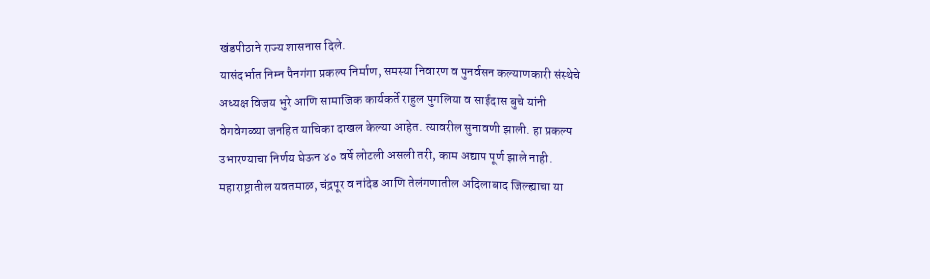खंडपीठाने राज्य शासनास दिले.
यासंदर्भात निम्न पैनगंगा प्रकल्प निर्माण, समस्या निवारण व पुनर्वसन कल्याणकारी संस्थेचे अध्यक्ष विजय भुरे आणि सामाजिक कार्यकर्ते राहुल पुगलिया व साईदास बुचे यांनी वेगवेगळ्या जनहित याचिका दाखल केल्या आहेत. त्यावरील सुनावणी झाली. हा प्रकल्प उभारण्याचा निर्णय घेऊन ४० वर्षे लोटली असली तरी, काम अद्याप पूर्ण झाले नाही. महाराष्ट्रातील यवतमाळ, चंद्रपूर व नांदेड आणि तेलंगणातील अदिलाबाद जिल्ह्याचा या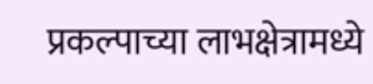प्रकल्पाच्या लाभक्षेत्रामध्ये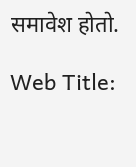समावेश होतो.

Web Title: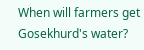When will farmers get Gosekhurd's water?